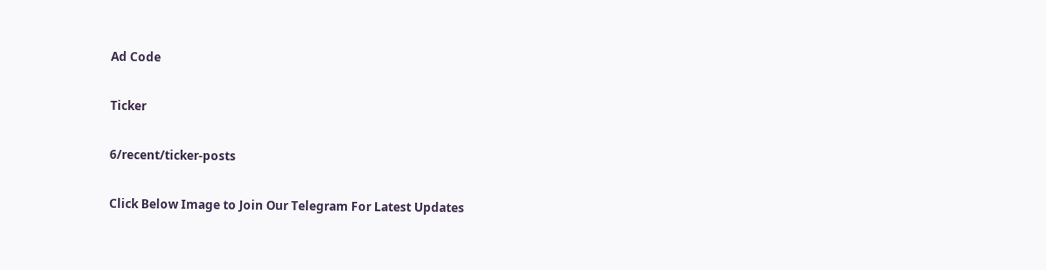Ad Code

Ticker

6/recent/ticker-posts

Click Below Image to Join Our Telegram For Latest Updates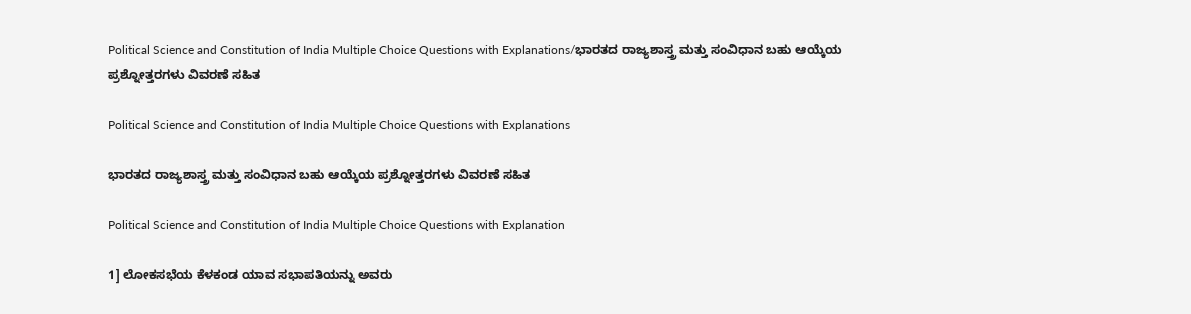Political Science and Constitution of India Multiple Choice Questions with Explanations/ಭಾರತದ ರಾಜ್ಯಶಾಸ್ತ್ರ ಮತ್ತು ಸಂವಿಧಾನ ಬಹು ಆಯ್ಕೆಯ ಪ್ರಶ್ನೋತ್ತರಗಳು ವಿವರಣೆ ಸಹಿತ

Political Science and Constitution of India Multiple Choice Questions with Explanations

ಭಾರತದ ರಾಜ್ಯಶಾಸ್ತ್ರ ಮತ್ತು ಸಂವಿಧಾನ ಬಹು ಆಯ್ಕೆಯ ಪ್ರಶ್ನೋತ್ತರಗಳು ವಿವರಣೆ ಸಹಿತ

Political Science and Constitution of India Multiple Choice Questions with Explanation

1] ಲೋಕಸಭೆಯ ಕೆಳಕಂಡ ಯಾವ ಸಭಾಪತಿಯನ್ನು ಅವರು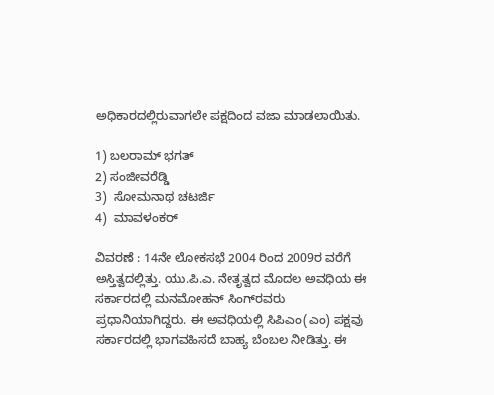ಅಧಿಕಾರದಲ್ಲಿರುವಾಗಲೇ ಪಕ್ಷದಿಂದ ವಜಾ ಮಾಡಲಾಯಿತು.

1) ಬಲರಾಮ್ ಭಗತ್
2) ಸಂಜೀವರೆಡ್ಡಿ
3)  ಸೋಮನಾಥ ಚಟರ್ಜಿ
4)  ಮಾವಳಂಕರ್‌

ವಿವರಣೆ : 14ನೇ ಲೋಕಸಭೆ 2004 ರಿಂದ 2009ರ ವರೆಗೆ ಅಸ್ತಿತ್ವದಲ್ಲಿತ್ತು. ಯು.ಪಿ.ಎ. ನೇತೃತ್ವದ ಮೊದಲ ಅವಧಿಯ ಈ ಸರ್ಕಾರದಲ್ಲಿ ಮನಮೋಹನ್ ಸಿಂಗ್‌ರವರು ಪ್ರಧಾನಿಯಾಗಿದ್ದರು. ಈ ಅವಧಿಯಲ್ಲಿ ಸಿಪಿಎಂ(ಎಂ) ಪಕ್ಷವು ಸರ್ಕಾರದಲ್ಲಿ ಭಾಗವಹಿಸದೆ ಬಾಹ್ಯ ಬೆಂಬಲ ನೀಡಿತ್ತು. ಈ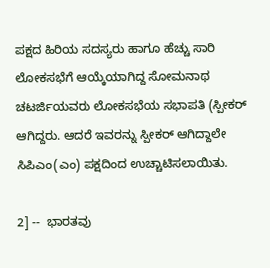ಪಕ್ಷದ ಹಿರಿಯ ಸದಸ್ಯರು ಹಾಗೂ ಹೆಚ್ಚು ಸಾರಿ ಲೋಕಸಭೆಗೆ ಆಯ್ಕೆಯಾಗಿದ್ದ ಸೋಮನಾಥ ಚಟರ್ಜಿಯವರು ಲೋಕಸಭೆಯ ಸಭಾಪತಿ (ಸ್ಪೀಕರ್ ಆಗಿದ್ದರು. ಆದರೆ ಇವರನ್ನು ಸ್ಪೀಕರ್ ಆಗಿದ್ದಾಲೇ ಸಿಪಿಎಂ(ಎಂ) ಪಕ್ಷದಿಂದ ಉಚ್ಚಾಟಿಸಲಾಯಿತು.

2] --  ಭಾರತವು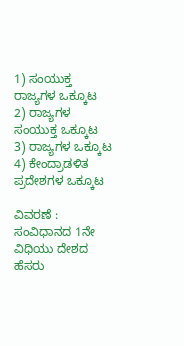1) ಸಂಯುಕ್ತ ರಾಜ್ಯಗಳ ಒಕ್ಕೂಟ
2) ರಾಜ್ಯಗಳ ಸಂಯುಕ್ತ ಒಕ್ಕೂಟ
3) ರಾಜ್ಯಗಳ ಒಕ್ಕೂಟ
4) ಕೇಂದ್ರಾಡಳಿತ ಪ್ರದೇಶಗಳ ಒಕ್ಕೂಟ

ವಿವರಣೆ : ಸಂವಿಧಾನದ 1ನೇ ವಿಧಿಯು ದೇಶದ ಹೆಸರು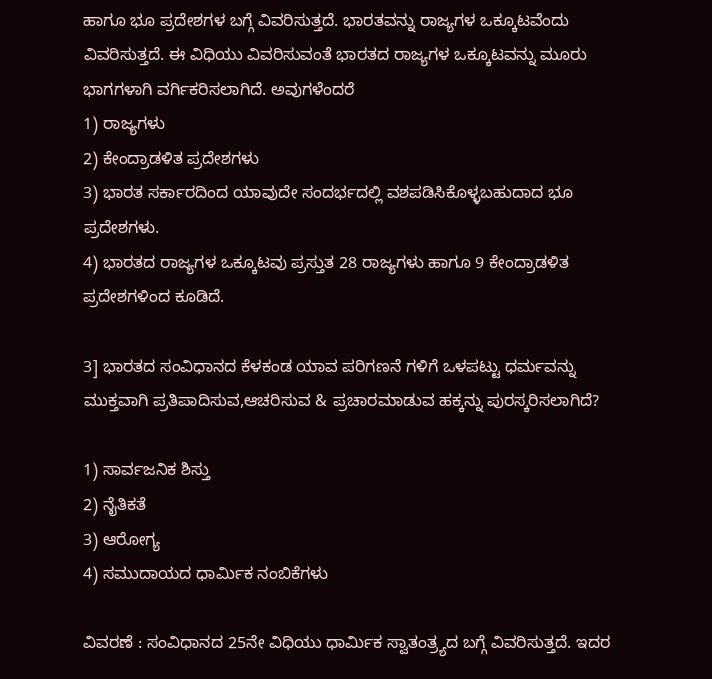ಹಾಗೂ ಭೂ ಪ್ರದೇಶಗಳ ಬಗ್ಗೆ ವಿವರಿಸುತ್ತದೆ. ಭಾರತವನ್ನು ರಾಜ್ಯಗಳ ಒಕ್ಕೂಟವೆಂದು ವಿವರಿಸುತ್ತದೆ. ಈ ವಿಧಿಯು ವಿವರಿಸುವಂತೆ ಭಾರತದ ರಾಜ್ಯಗಳ ಒಕ್ಕೂಟವನ್ನು ಮೂರು ಭಾಗಗಳಾಗಿ ವರ್ಗಿಕರಿಸಲಾಗಿದೆ. ಅವುಗಳೆಂದರೆ
1) ರಾಜ್ಯಗಳು
2) ಕೇಂದ್ರಾಡಳಿತ ಪ್ರದೇಶಗಳು
3) ಭಾರತ ಸರ್ಕಾರದಿಂದ ಯಾವುದೇ ಸಂದರ್ಭದಲ್ಲಿ ವಶಪಡಿಸಿಕೊಳ್ಳಬಹುದಾದ ಭೂ ಪ್ರದೇಶಗಳು.
4) ಭಾರತದ ರಾಜ್ಯಗಳ ಒಕ್ಕೂಟವು ಪ್ರಸ್ತುತ 28 ರಾಜ್ಯಗಳು ಹಾಗೂ 9 ಕೇಂದ್ರಾಡಳಿತ ಪ್ರದೇಶಗಳಿಂದ ಕೂಡಿದೆ.

3] ಭಾರತದ ಸಂವಿಧಾನದ ಕೆಳಕಂಡ ಯಾವ ಪರಿಗಣನೆ ಗಳಿಗೆ ಒಳಪಟ್ಟು ಧರ್ಮವನ್ನು ಮುಕ್ತವಾಗಿ ಪ್ರತಿಪಾದಿಸುವ,ಆಚರಿಸುವ & ಪ್ರಚಾರಮಾಡುವ ಹಕ್ಕನ್ನು ಪುರಸ್ಕರಿಸಲಾಗಿದೆ?

1) ಸಾರ್ವಜನಿಕ ಶಿಸ್ತು
2) ನೈತಿಕತೆ
3) ಆರೋಗ್ಯ
4) ಸಮುದಾಯದ ಧಾರ್ಮಿಕ ನಂಬಿಕೆಗಳು

ವಿವರಣೆ : ಸಂವಿಧಾನದ 25ನೇ ವಿಧಿಯು ಧಾರ್ಮಿಕ ಸ್ವಾತಂತ್ರ್ಯದ ಬಗ್ಗೆ ವಿವರಿಸುತ್ತದೆ. ಇದರ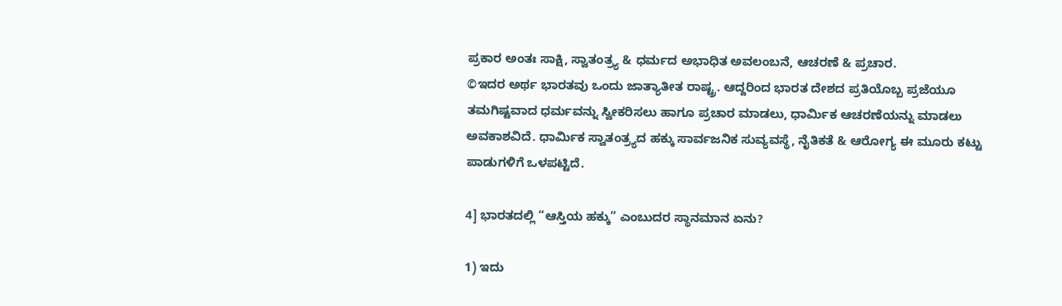ಪ್ರಕಾರ ಅಂತಃ ಸಾಕ್ಷಿ, ಸ್ವಾತಂತ್ರ್ಯ & ಧರ್ಮದ ಅಭಾಧಿತ ಅವಲಂಬನೆ, ಆಚರಣೆ & ಪ್ರಚಾರ.
©ಇದರ ಅರ್ಥ ಭಾರತವು ಒಂದು ಜಾತ್ಯಾತೀತ ರಾಷ್ಟ್ರ. ಆದ್ದರಿಂದ ಭಾರತ ದೇಶದ ಪ್ರತಿಯೊಬ್ಬ ಪ್ರಜೆಯೂ ತಮಗಿಷ್ಟವಾದ ಧರ್ಮವನ್ನು ಸ್ವೀಕರಿಸಲು ಹಾಗೂ ಪ್ರಚಾರ ಮಾಡಲು, ಧಾರ್ಮಿಕ ಆಚರಣೆಯನ್ನು ಮಾಡಲು ಅವಕಾಶವಿದೆ. ಧಾರ್ಮಿಕ ಸ್ವಾತಂತ್ರ್ಯದ ಹಕ್ಕು ಸಾರ್ವಜನಿಕ ಸುವ್ಯವಸ್ಥೆ, ನೈತಿಕತೆ & ಆರೋಗ್ಯ ಈ ಮೂರು ಕಟ್ಟು ಪಾಡುಗಳಿಗೆ ಒಳಪಟ್ಟಿದೆ.

4] ಭಾರತದಲ್ಲಿ “ಆಸ್ತಿಯ ಹಕ್ಕು” ಎಂಬುದರ ಸ್ಥಾನಮಾನ ಏನು?

1) ಇದು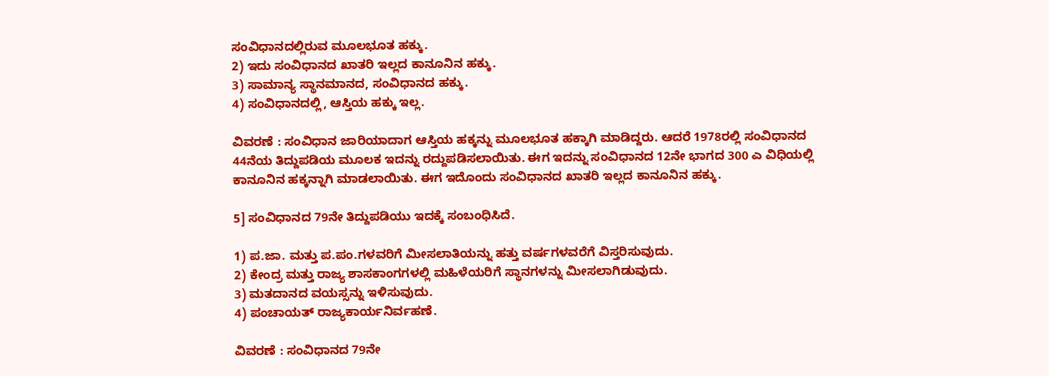ಸಂವಿಧಾನದಲ್ಲಿರುವ ಮೂಲಭೂತ ಹಕ್ಕು.
2) ಇದು ಸಂವಿಧಾನದ ಖಾತರಿ ಇಲ್ಲದ ಕಾನೂನಿನ ಹಕ್ಕು.
3) ಸಾಮಾನ್ಯ ಸ್ಥಾನಮಾನದ, ಸಂವಿಧಾನದ ಹಕ್ಕು.
4) ಸಂವಿಧಾನದಲ್ಲಿ, ಆಸ್ತಿಯ ಹಕ್ಕು ಇಲ್ಲ.

ವಿವರಣೆ : ಸಂವಿಧಾನ ಜಾರಿಯಾದಾಗ ಆಸ್ತಿಯ ಹಕ್ಕನ್ನು ಮೂಲಭೂತ ಹಕ್ಕಾಗಿ ಮಾಡಿದ್ದರು. ಆದರೆ 1978ರಲ್ಲಿ ಸಂವಿಧಾನದ 44ನೆಯ ತಿದ್ದುಪಡಿಯ ಮೂಲಕ ಇದನ್ನು ರದ್ದುಪಡಿಸಲಾಯಿತು. ಈಗ ಇದನ್ನು ಸಂವಿಧಾನದ 12ನೇ ಭಾಗದ 300 ಎ ವಿಧಿಯಲ್ಲಿ ಕಾನೂನಿನ ಹಕ್ಕನ್ನಾಗಿ ಮಾಡಲಾಯಿತು. ಈಗ ಇದೊಂದು ಸಂವಿಧಾನದ ಖಾತರಿ ಇಲ್ಲದ ಕಾನೂನಿನ ಹಕ್ಕು.

5] ಸಂವಿಧಾನದ 79ನೇ ತಿದ್ದುಪಡಿಯು ಇದಕ್ಕೆ ಸಂಬಂಧಿಸಿದೆ.

1) ಪ.ಜಾ. ಮತ್ತು ಪ.ಪಂ.ಗಳವರಿಗೆ ಮೀಸಲಾತಿಯನ್ನು ಹತ್ತು ವರ್ಷಗಳವರೆಗೆ ವಿಸ್ತರಿಸುವುದು.
2) ಕೇಂದ್ರ ಮತ್ತು ರಾಜ್ಯ ಶಾಸಕಾಂಗಗಳಲ್ಲಿ ಮಹಿಳೆಯರಿಗೆ ಸ್ಥಾನಗಳನ್ನು ಮೀಸಲಾಗಿಡುವುದು.
3) ಮತದಾನದ ವಯಸ್ಸನ್ನು ಇಳಿಸುವುದು.
4) ಪಂಚಾಯತ್ ರಾಜ್ಯಕಾರ್ಯನಿರ್ವಹಣೆ.

ವಿವರಣೆ : ಸಂವಿಧಾನದ 79ನೇ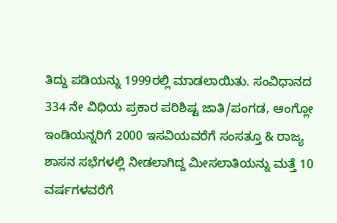ತಿದ್ದು ಪಡಿಯನ್ನು 1999ರಲ್ಲಿ ಮಾಡಲಾಯಿತು. ಸಂವಿಧಾನದ 334 ನೇ ವಿಧಿಯ ಪ್ರಕಾರ ಪರಿಶಿಷ್ಟ ಜಾತಿ/ಪಂಗಡ, ಆಂಗ್ಲೋ ಇಂಡಿಯನ್ನರಿಗೆ 2000 ಇಸವಿಯವರೆಗೆ ಸಂಸತ್ತೂ & ರಾಜ್ಯ ಶಾಸನ ಸಭೆಗಳಲ್ಲಿ ನೀಡಲಾಗಿದ್ದ ಮೀಸಲಾತಿಯನ್ನು ಮತ್ತೆ 10 ವರ್ಷಗಳವರೆಗೆ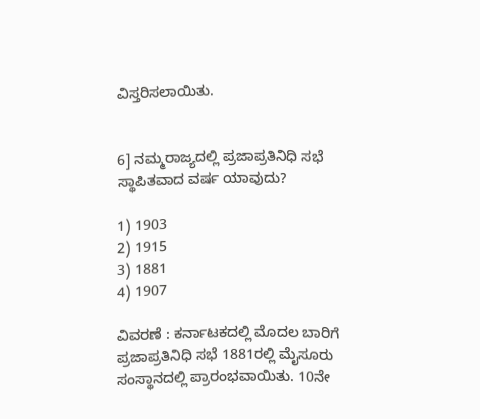ವಿಸ್ತರಿಸಲಾಯಿತು.


6] ನಮ್ಮರಾಜ್ಯದಲ್ಲಿ ಪ್ರಜಾಪ್ರತಿನಿಧಿ ಸಭೆ ಸ್ಥಾಪಿತವಾದ ವರ್ಷ ಯಾವುದು?

1) 1903
2) 1915
3) 1881
4) 1907

ವಿವರಣೆ : ಕರ್ನಾಟಕದಲ್ಲಿ ಮೊದಲ ಬಾರಿಗೆ ಪ್ರಜಾಪ್ರತಿನಿಧಿ ಸಭೆ 1881ರಲ್ಲಿ ಮೈಸೂರು ಸಂಸ್ಥಾನದಲ್ಲಿ ಪ್ರಾರಂಭವಾಯಿತು. 10ನೇ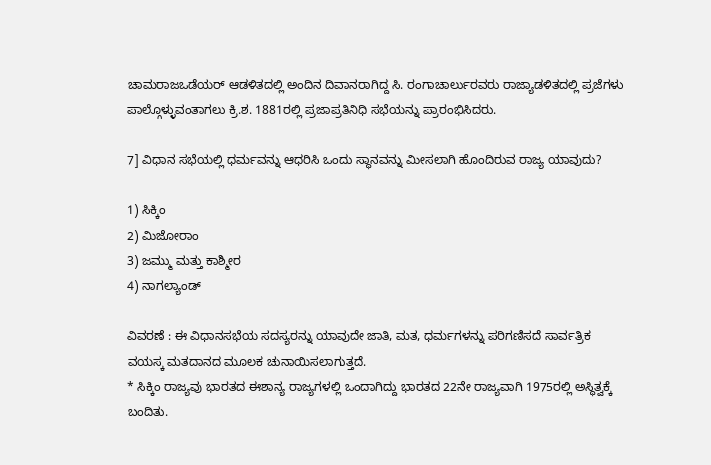ಚಾಮರಾಜಒಡೆಯರ್ ಆಡಳಿತದಲ್ಲಿ ಅಂದಿನ ದಿವಾನರಾಗಿದ್ದ ಸಿ. ರಂಗಾಚಾರ್ಲುರವರು ರಾಜ್ಯಾಡಳಿತದಲ್ಲಿ ಪ್ರಜೆಗಳು ಪಾಲ್ಗೊಳ್ಳುವಂತಾಗಲು ಕ್ರಿ.ಶ. 1881ರಲ್ಲಿ ಪ್ರಜಾಪ್ರತಿನಿಧಿ ಸಭೆಯನ್ನು ಪ್ರಾರಂಭಿಸಿದರು.

7] ವಿಧಾನ ಸಭೆಯಲ್ಲಿ ಧರ್ಮವನ್ನು ಆಧರಿಸಿ ಒಂದು ಸ್ಥಾನವನ್ನು ಮೀಸಲಾಗಿ ಹೊಂದಿರುವ ರಾಜ್ಯ ಯಾವುದು?

1) ಸಿಕ್ಕಿಂ
2) ಮಿಜೋರಾಂ
3) ಜಮ್ಮು ಮತ್ತು ಕಾಶ್ಮೀರ
4) ನಾಗಲ್ಯಾಂಡ್

ವಿವರಣೆ : ಈ ವಿಧಾನಸಭೆಯ ಸದಸ್ಯರನ್ನು ಯಾವುದೇ ಜಾತಿ, ಮತ, ಧರ್ಮಗಳನ್ನು ಪರಿಗಣಿಸದೆ ಸಾರ್ವತ್ರಿಕ ವಯಸ್ಕ ಮತದಾನದ ಮೂಲಕ ಚುನಾಯಿಸಲಾಗುತ್ತದೆ.
* ಸಿಕ್ಕಿಂ ರಾಜ್ಯವು ಭಾರತದ ಈಶಾನ್ಯ ರಾಜ್ಯಗಳಲ್ಲಿ ಒಂದಾಗಿದ್ದು ಭಾರತದ 22ನೇ ರಾಜ್ಯವಾಗಿ 1975ರಲ್ಲಿ ಅಸ್ಥಿತ್ವಕ್ಕೆ ಬಂದಿತು.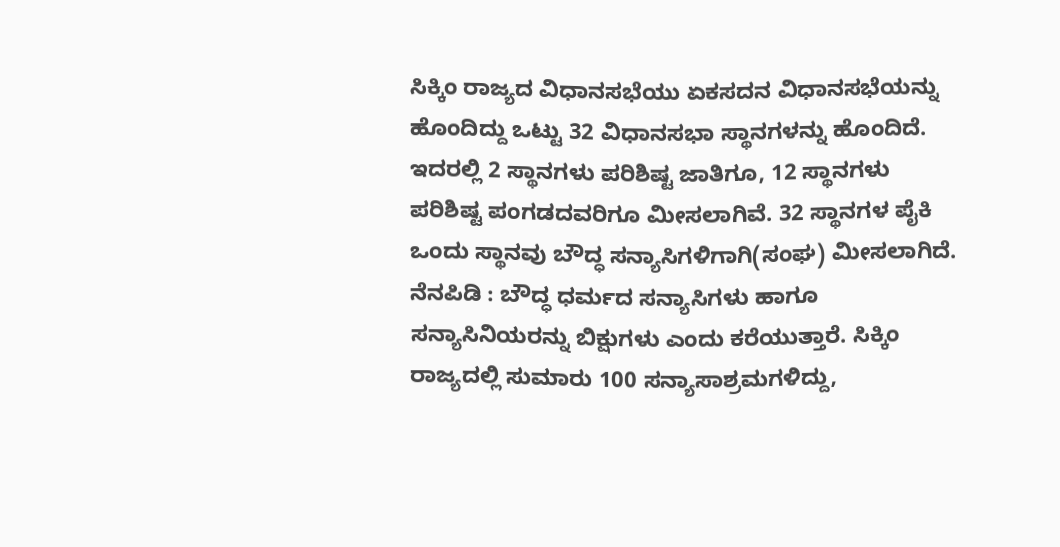ಸಿಕ್ಕಿಂ ರಾಜ್ಯದ ವಿಧಾನಸಭೆಯು ಏಕಸದನ ವಿಧಾನಸಭೆಯನ್ನು ಹೊಂದಿದ್ದು ಒಟ್ಟು 32 ವಿಧಾನಸಭಾ ಸ್ಥಾನಗಳನ್ನು ಹೊಂದಿದೆ. ಇದರಲ್ಲಿ 2 ಸ್ಥಾನಗಳು ಪರಿಶಿಷ್ಟ ಜಾತಿಗೂ, 12 ಸ್ಥಾನಗಳು ಪರಿಶಿಷ್ಟ ಪಂಗಡದವರಿಗೂ ಮೀಸಲಾಗಿವೆ. 32 ಸ್ಥಾನಗಳ ಪೈಕಿ ಒಂದು ಸ್ಥಾನವು ಬೌದ್ಧ ಸನ್ಯಾಸಿಗಳಿಗಾಗಿ(ಸಂಘ) ಮೀಸಲಾಗಿದೆ.
ನೆನಪಿಡಿ : ಬೌದ್ಧ ಧರ್ಮದ ಸನ್ಯಾಸಿಗಳು ಹಾಗೂ ಸನ್ಯಾಸಿನಿಯರನ್ನು ಬಿಕ್ಷುಗಳು ಎಂದು ಕರೆಯುತ್ತಾರೆ. ಸಿಕ್ಕಿಂ ರಾಜ್ಯದಲ್ಲಿ ಸುಮಾರು 100 ಸನ್ಯಾಸಾಶ್ರಮಗಳಿದ್ದು,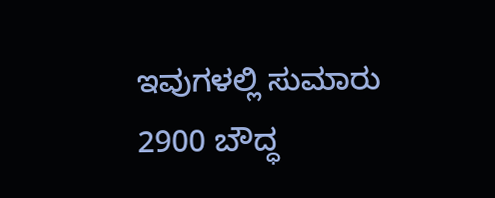ಇವುಗಳಲ್ಲಿ ಸುಮಾರು 2900 ಬೌದ್ಧ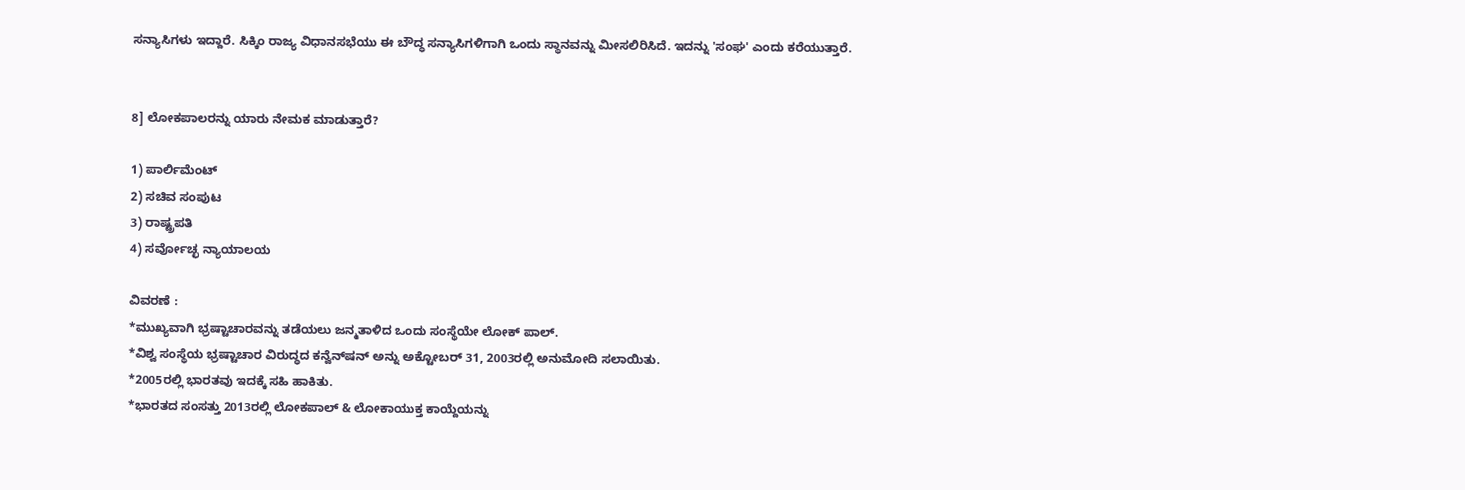ಸನ್ಯಾಸಿಗಳು ಇದ್ದಾರೆ. ಸಿಕ್ಕಿಂ ರಾಜ್ಯ ವಿಧಾನಸಭೆಯು ಈ ಬೌದ್ಧ ಸನ್ಯಾಸಿಗಳಿಗಾಗಿ ಒಂದು ಸ್ಥಾನವನ್ನು ಮೀಸಲಿರಿಸಿದೆ. ಇದನ್ನು 'ಸಂಘ' ಎಂದು ಕರೆಯುತ್ತಾರೆ.


8] ಲೋಕಪಾಲರನ್ನು ಯಾರು ನೇಮಕ ಮಾಡುತ್ತಾರೆ?

1) ಪಾರ್ಲಿಮೆಂಟ್
2) ಸಚಿವ ಸಂಪುಟ
3) ರಾಷ್ಟ್ರಪತಿ
4) ಸರ್ವೋಚ್ಛ ನ್ಯಾಯಾಲಯ

ವಿವರಣೆ :
*ಮುಖ್ಯವಾಗಿ ಭ್ರಷ್ಟಾಚಾರವನ್ನು ತಡೆಯಲು ಜನ್ಮತಾಳಿದ ಒಂದು ಸಂಸ್ಥೆಯೇ ಲೋಕ್ ಪಾಲ್.
*ವಿಶ್ವ ಸಂಸ್ಥೆಯ ಭ್ರಷ್ಟಾಚಾರ ವಿರುದ್ಧದ ಕನ್ವೆನ್‌ಷನ್ ಅನ್ನು ಅಕ್ಟೋಬರ್ 31, 2003ರಲ್ಲಿ ಅನುಮೋದಿ ಸಲಾಯಿತು.
*2005ರಲ್ಲಿ ಭಾರತವು ಇದಕ್ಕೆ ಸಹಿ ಹಾಕಿತು.
*ಭಾರತದ ಸಂಸತ್ತು 2013ರಲ್ಲಿ ಲೋಕಪಾಲ್ & ಲೋಕಾಯುಕ್ತ ಕಾಯ್ದೆಯನ್ನು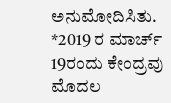ಅನುಮೋದಿಸಿತು.
*2019 ರ ಮಾರ್ಚ್ 19ರಂದು ಕೇಂದ್ರವು ಮೊದಲ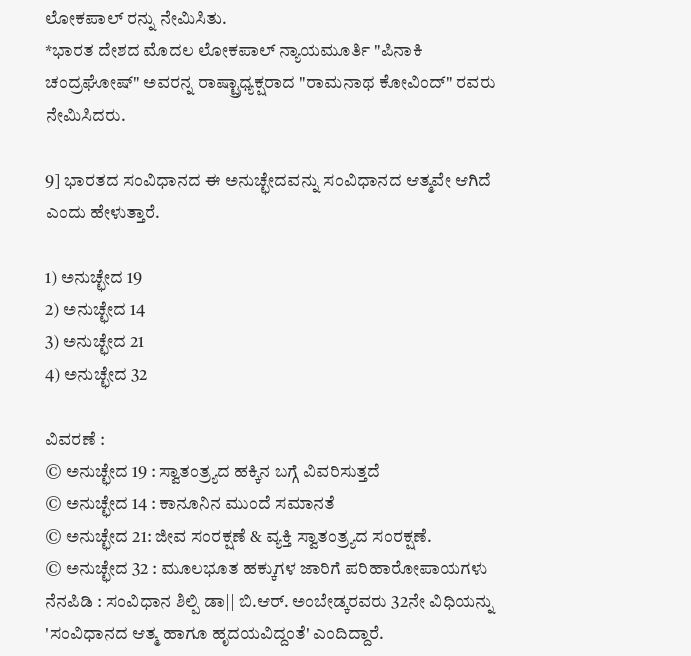ಲೋಕಪಾಲ್‌ ರನ್ನು ನೇಮಿಸಿತು.
*ಭಾರತ ದೇಶದ ಮೊದಲ ಲೋಕಪಾಲ್ ನ್ಯಾಯಮೂರ್ತಿ "ಪಿನಾಕಿ ಚಂದ್ರಘೋಷ್" ಅವರನ್ನ ರಾಷ್ಟ್ರಾಧ್ಯಕ್ಷರಾದ "ರಾಮನಾಥ ಕೋವಿಂದ್" ರವರು ನೇಮಿಸಿದರು.

9] ಭಾರತದ ಸಂವಿಧಾನದ ಈ ಅನುಚ್ಛೇದವನ್ನು ಸಂವಿಧಾನದ ಆತ್ಮವೇ ಆಗಿದೆ ಎಂದು ಹೇಳುತ್ತಾರೆ.

1) ಅನುಚ್ಛೇದ 19
2) ಅನುಚ್ಛೇದ 14
3) ಅನುಚ್ಛೇದ 21
4) ಅನುಚ್ಛೇದ 32

ವಿವರಣೆ :
© ಅನುಚ್ಛೇದ 19 : ಸ್ವಾತಂತ್ರ್ಯದ ಹಕ್ಕಿನ ಬಗ್ಗೆ ವಿವರಿಸುತ್ತದೆ
© ಅನುಚ್ಛೇದ 14 : ಕಾನೂನಿನ ಮುಂದೆ ಸಮಾನತೆ
© ಅನುಚ್ಛೇದ 21: ಜೀವ ಸಂರಕ್ಷಣೆ & ವ್ಯಕ್ತಿ ಸ್ವಾತಂತ್ರ್ಯದ ಸಂರಕ್ಷಣೆ.
© ಅನುಚ್ಛೇದ 32 : ಮೂಲಭೂತ ಹಕ್ಕುಗಳ ಜಾರಿಗೆ ಪರಿಹಾರೋಪಾಯಗಳು
ನೆನಪಿಡಿ : ಸಂವಿಧಾನ ಶಿಲ್ಪಿ ಡಾ|| ಬಿ.ಆರ್. ಅಂಬೇಡ್ಕರವರು 32ನೇ ವಿಧಿಯನ್ನು 'ಸಂವಿಧಾನದ ಆತ್ಮ ಹಾಗೂ ಹೃದಯವಿದ್ದಂತೆ' ಎಂದಿದ್ದಾರೆ.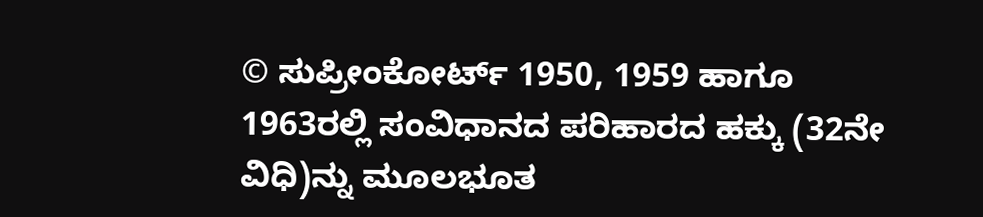© ಸುಪ್ರೀಂಕೋರ್ಟ್ 1950, 1959 ಹಾಗೂ 1963ರಲ್ಲಿ ಸಂವಿಧಾನದ ಪರಿಹಾರದ ಹಕ್ಕು (32ನೇ ವಿಧಿ)ನ್ನು ಮೂಲಭೂತ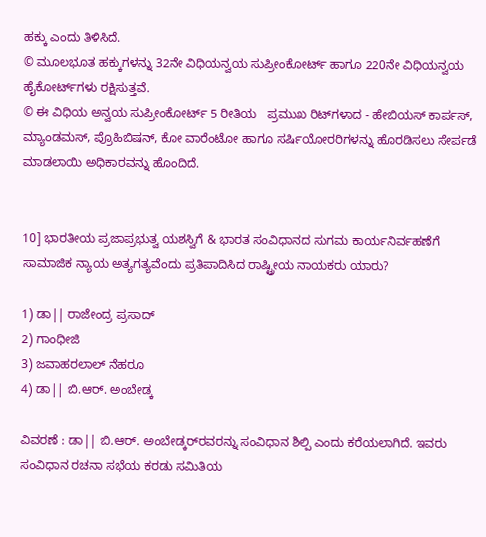ಹಕ್ಕು ಎಂದು ತಿಳಿಸಿದೆ.
© ಮೂಲಭೂತ ಹಕ್ಕುಗಳನ್ನು 32ನೇ ವಿಧಿಯನ್ವಯ ಸುಪ್ರೀಂಕೋರ್ಟ್ ಹಾಗೂ 220ನೇ ವಿಧಿಯನ್ವಯ ಹೈಕೋರ್ಟ್‌ಗಳು ರಕ್ಷಿಸುತ್ತವೆ.
© ಈ ವಿಧಿಯ ಅನ್ವಯ ಸುಪ್ರೀಂಕೋರ್ಟ್ 5 ರೀತಿಯ   ಪ್ರಮುಖ ರಿಟ್‌ಗಳಾದ - ಹೇಬಿಯಸ್ ಕಾರ್ಪಸ್‌, ಮ್ಯಾಂಡಮಸ್, ಪ್ರೊಹಿಬಿಷನ್, ಕೋ ವಾರೆಂಟೋ ಹಾಗೂ ಸರ್ಷಿಯೋರರಿಗಳನ್ನು ಹೊರಡಿಸಲು ಸೇರ್ಪಡೆ ಮಾಡಲಾಯಿ ಅಧಿಕಾರವನ್ನು ಹೊಂದಿದೆ.


10] ಭಾರತೀಯ ಪ್ರಜಾಪ್ರಭುತ್ವ ಯಶಸ್ವಿಗೆ & ಭಾರತ ಸಂವಿಧಾನದ ಸುಗಮ ಕಾರ್ಯನಿರ್ವಹಣೆಗೆ ಸಾಮಾಜಿಕ ನ್ಯಾಯ ಅತ್ಯಗತ್ಯವೆಂದು ಪ್ರತಿಪಾದಿಸಿದ ರಾಷ್ಟ್ರೀಯ ನಾಯಕರು ಯಾರು?

1) ಡಾ|| ರಾಜೇಂದ್ರ ಪ್ರಸಾದ್
2) ಗಾಂಧೀಜಿ
3) ಜವಾಹರಲಾಲ್ ನೆಹರೂ
4) ಡಾ|| ಬಿ.ಆರ್. ಅಂಬೇಡ್ಕ‌

ವಿವರಣೆ : ಡಾ|| ಬಿ.ಆರ್. ಅಂಬೇಡ್ಕರ್‌ರವರನ್ನು ಸಂವಿಧಾನ ಶಿಲ್ಪಿ ಎಂದು ಕರೆಯಲಾಗಿದೆ. ಇವರು ಸಂವಿಧಾನ ರಚನಾ ಸಭೆಯ ಕರಡು ಸಮಿತಿಯ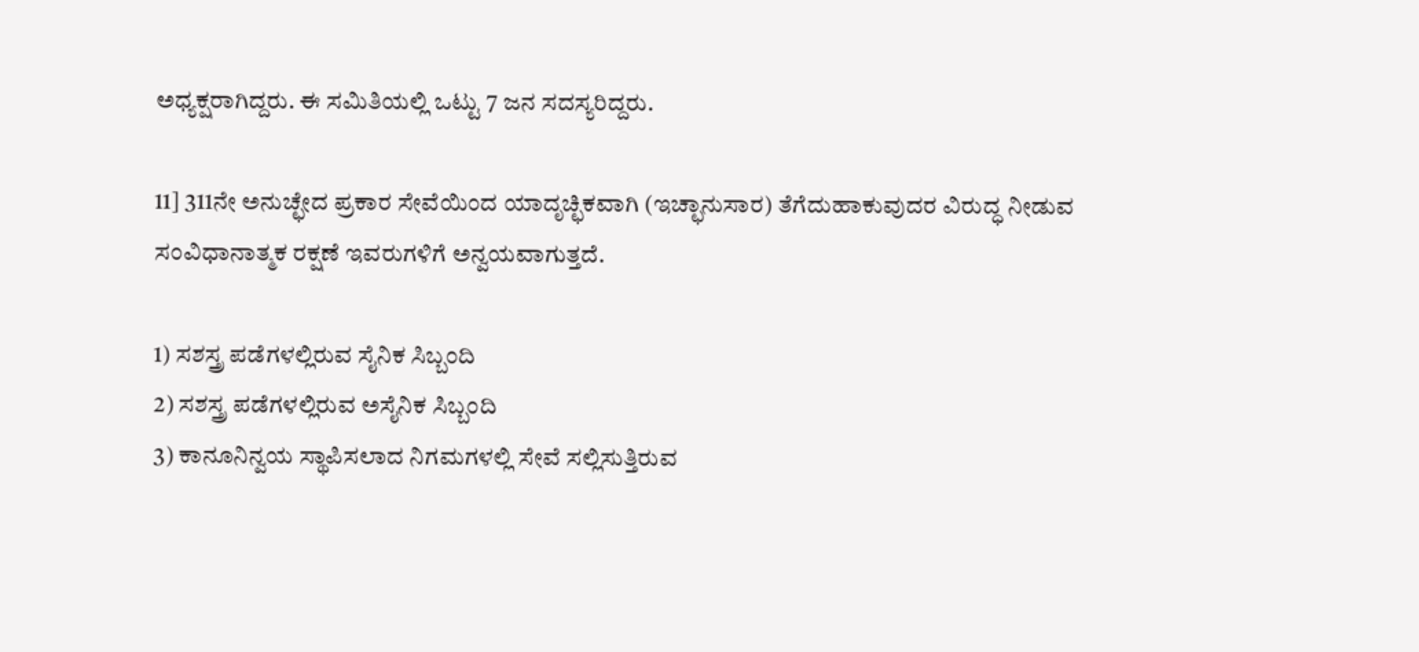ಅಧ್ಯಕ್ಷರಾಗಿದ್ದರು. ಈ ಸಮಿತಿಯಲ್ಲಿ ಒಟ್ಟು 7 ಜನ ಸದಸ್ಯರಿದ್ದರು.

11] 311ನೇ ಅನುಚ್ಛೇದ ಪ್ರಕಾರ ಸೇವೆಯಿಂದ ಯಾದೃಚ್ಛಿಕವಾಗಿ (ಇಚ್ಛಾನುಸಾರ) ತೆಗೆದುಹಾಕುವುದರ ವಿರುದ್ಧ ನೀಡುವ ಸಂವಿಧಾನಾತ್ಮಕ ರಕ್ಷಣೆ ಇವರುಗಳಿಗೆ ಅನ್ವಯವಾಗುತ್ತದೆ.

1) ಸಶಸ್ತ್ರ ಪಡೆಗಳಲ್ಲಿರುವ ಸೈನಿಕ ಸಿಬ್ಬಂದಿ
2) ಸಶಸ್ತ್ರ ಪಡೆಗಳಲ್ಲಿರುವ ಅಸೈನಿಕ ಸಿಬ್ಬಂದಿ
3) ಕಾನೂನಿನ್ವಯ ಸ್ಥಾಪಿಸಲಾದ ನಿಗಮಗಳಲ್ಲಿ ಸೇವೆ ಸಲ್ಲಿಸುತ್ತಿರುವ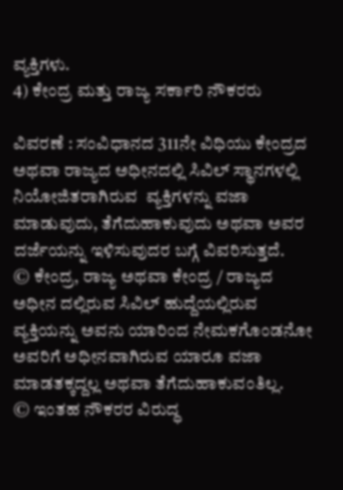ವ್ಯಕ್ತಿಗಳು.
4) ಕೇಂದ್ರ ಮತ್ತು ರಾಜ್ಯ ಸರ್ಕಾರಿ ನೌಕರರು

ವಿವರಣೆ : ಸಂವಿಧಾನದ 311ನೇ ವಿಧಿಯು ಕೇಂದ್ರದ ಅಥವಾ ರಾಜ್ಯದ ಅಧೀನದಲ್ಲಿ ಸಿವಿಲ್ ಸ್ಥಾನಗಳಲ್ಲಿ ನಿಯೋಜಿತರಾಗಿರುವ  ವ್ಯಕ್ತಿಗಳನ್ನು ವಜಾ ಮಾಡುವುದು, ತೆಗೆದುಹಾಕುವುದು ಅಥವಾ ಅವರ ದರ್ಜೆಯನ್ನು ಇಳಿಸುವುದರ ಬಗ್ಗೆ ವಿವರಿಸುತ್ತದೆ.
© ಕೇಂದ್ರ, ರಾಜ್ಯ ಅಥವಾ ಕೇಂದ್ರ / ರಾಜ್ಯದ ಅಧೀನ ದಲ್ಲಿರುವ ಸಿವಿಲ್ ಹುದ್ದೆಯಲ್ಲಿರುವ ವ್ಯಕ್ತಿಯನ್ನು ಅವನು ಯಾರಿಂದ ನೇಮಕಗೊಂಡನೋ ಅವರಿಗೆ ಅಧೀನವಾಗಿರುವ ಯಾರೂ ವಜಾ ಮಾಡತಕ್ಕದ್ದಲ್ಲ ಅಥವಾ ತೆಗೆದುಹಾಕುವಂತಿಲ್ಲ.
© ಇಂತಹ ನೌಕರರ ವಿರುದ್ಧ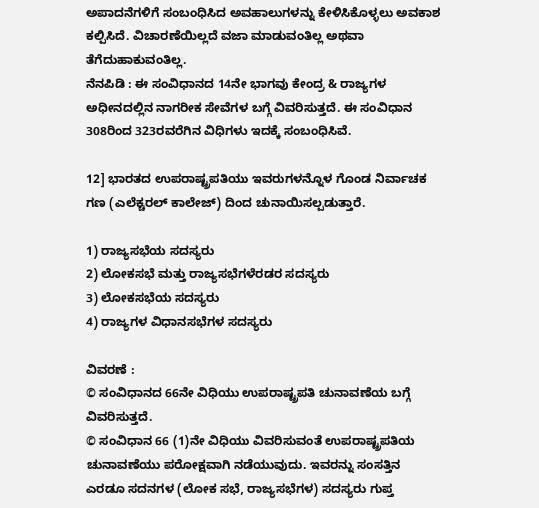ಅಪಾದನೆಗಳಿಗೆ ಸಂಬಂಧಿಸಿದ ಅವಹಾಲುಗಳನ್ನು ಕೇಳಿಸಿಕೊಳ್ಳಲು ಅವಕಾಶ ಕಲ್ಪಿಸಿದೆ. ವಿಚಾರಣೆಯಿಲ್ಲದೆ ವಜಾ ಮಾಡುವಂತಿಲ್ಲ ಅಥವಾ ತೆಗೆದುಹಾಕುವಂತಿಲ್ಲ.
ನೆನಪಿಡಿ : ಈ ಸಂವಿಧಾನದ 14ನೇ ಭಾಗವು ಕೇಂದ್ರ & ರಾಜ್ಯಗಳ ಅಧೀನದಲ್ಲಿನ ನಾಗರೀಕ ಸೇವೆಗಳ ಬಗ್ಗೆ ವಿವರಿಸುತ್ತದೆ. ಈ ಸಂವಿಧಾನ 308ರಿಂದ 323ರವರೆಗಿನ ವಿಧಿಗಳು ಇದಕ್ಕೆ ಸಂಬಂಧಿಸಿವೆ.

12] ಭಾರತದ ಉಪರಾಷ್ಟ್ರಪತಿಯು ಇವರುಗಳನ್ನೊಳ ಗೊಂಡ ನಿರ್ವಾಚಕ ಗಣ (ಎಲೆಕ್ಚರಲ್ ಕಾಲೇಜ್) ದಿಂದ ಚುನಾಯಿಸಲ್ಪಡುತ್ತಾರೆ.

1) ರಾಜ್ಯಸಭೆಯ ಸದಸ್ಯರು
2) ಲೋಕಸಭೆ ಮತ್ತು ರಾಜ್ಯಸಭೆಗಳೆರಡರ ಸದಸ್ಯರು
3) ಲೋಕಸಭೆಯ ಸದಸ್ಯರು
4) ರಾಜ್ಯಗಳ ವಿಧಾನಸಭೆಗಳ ಸದಸ್ಯರು

ವಿವರಣೆ :
© ಸಂವಿಧಾನದ 66ನೇ ವಿಧಿಯು ಉಪರಾಷ್ಟ್ರಪತಿ ಚುನಾವಣೆಯ ಬಗ್ಗೆ ವಿವರಿಸುತ್ತದೆ.
© ಸಂವಿಧಾನ 66 (1)ನೇ ವಿಧಿಯು ವಿವರಿಸುವಂತೆ ಉಪರಾಷ್ಟ್ರಪತಿಯ ಚುನಾವಣೆಯು ಪರೋಕ್ಷವಾಗಿ ನಡೆಯುವುದು. ಇವರನ್ನು ಸಂಸತ್ತಿನ ಎರಡೂ ಸದನಗಳ (ಲೋಕ ಸಭೆ, ರಾಜ್ಯಸಭೆಗಳ) ಸದಸ್ಯರು ಗುಪ್ತ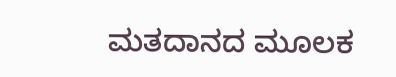ಮತದಾನದ ಮೂಲಕ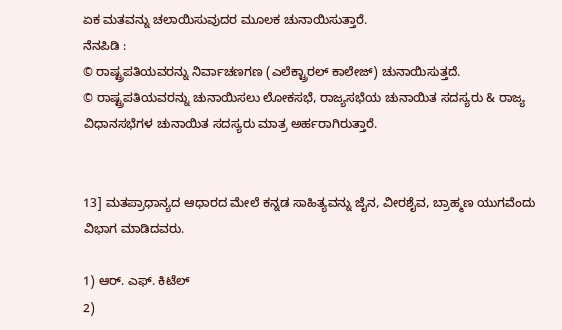ಏಕ ಮತವನ್ನು ಚಲಾಯಿಸುವುದರ ಮೂಲಕ ಚುನಾಯಿಸುತ್ತಾರೆ.
ನೆನಪಿಡಿ :
© ರಾಷ್ಟ್ರಪತಿಯವರನ್ನು ನಿರ್ವಾಚಣಗಣ (ಎಲೆಕ್ಟ್ರಾರಲ್ ಕಾಲೇಜ್) ಚುನಾಯಿಸುತ್ತದೆ.
© ರಾಷ್ಟ್ರಪತಿಯವರನ್ನು ಚುನಾಯಿಸಲು ಲೋಕಸಭೆ, ರಾಜ್ಯಸಭೆಯ ಚುನಾಯಿತ ಸದಸ್ಯರು & ರಾಜ್ಯ ವಿಧಾನಸಭೆಗಳ ಚುನಾಯಿತ ಸದಸ್ಯರು ಮಾತ್ರ ಅರ್ಹರಾಗಿರುತ್ತಾರೆ.


13] ಮತಪ್ರಾಧಾನ್ಯದ ಆಧಾರದ ಮೇಲೆ ಕನ್ನಡ ಸಾಹಿತ್ಯವನ್ನು ಜೈನ, ವೀರಶೈವ, ಬ್ರಾಹ್ಮಣ ಯುಗವೆಂದು ವಿಭಾಗ ಮಾಡಿದವರು.

1) ಆರ್. ಎಫ್. ಕಿಟೆಲ್
2)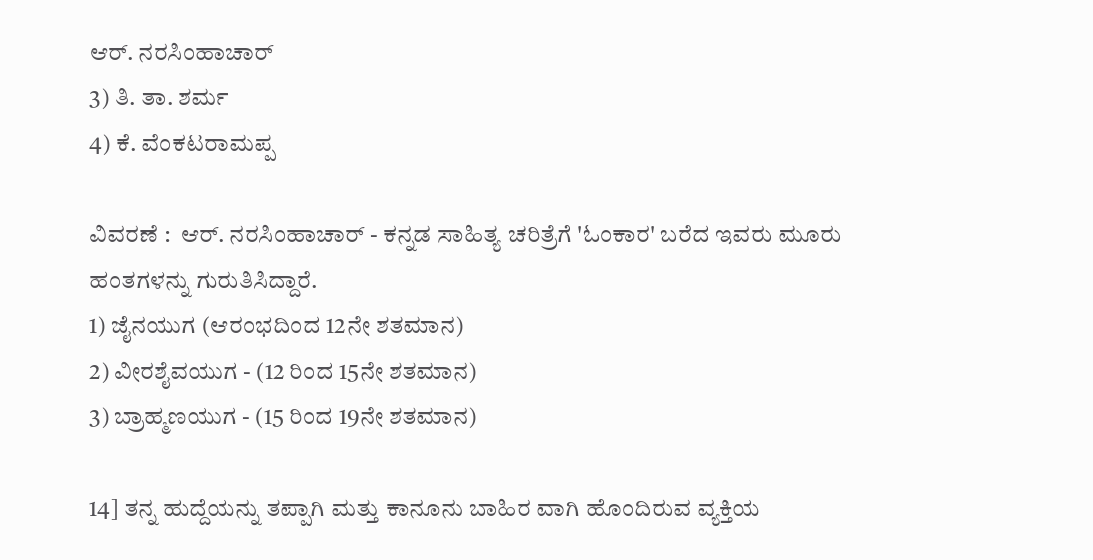ಆರ್. ನರಸಿಂಹಾಚಾರ್
3) ತಿ. ತಾ. ಶರ್ಮ
4) ಕೆ. ವೆಂಕಟರಾಮಪ್ಪ

ವಿವರಣೆ :  ಆರ್. ನರಸಿಂಹಾಚಾರ್ - ಕನ್ನಡ ಸಾಹಿತ್ಯ ಚರಿತ್ರೆಗೆ 'ಓಂಕಾರ' ಬರೆದ ಇವರು ಮೂರು ಹಂತಗಳನ್ನು ಗುರುತಿಸಿದ್ದಾರೆ.
1) ಜೈನಯುಗ (ಆರಂಭದಿಂದ 12ನೇ ಶತಮಾನ)
2) ವೀರಶೈವಯುಗ - (12 ರಿಂದ 15ನೇ ಶತಮಾನ)
3) ಬ್ರಾಹ್ಮಣಯುಗ - (15 ರಿಂದ 19ನೇ ಶತಮಾನ)

14] ತನ್ನ ಹುದ್ದೆಯನ್ನು ತಪ್ಪಾಗಿ ಮತ್ತು ಕಾನೂನು ಬಾಹಿರ ವಾಗಿ ಹೊಂದಿರುವ ವ್ಯಕ್ತಿಯ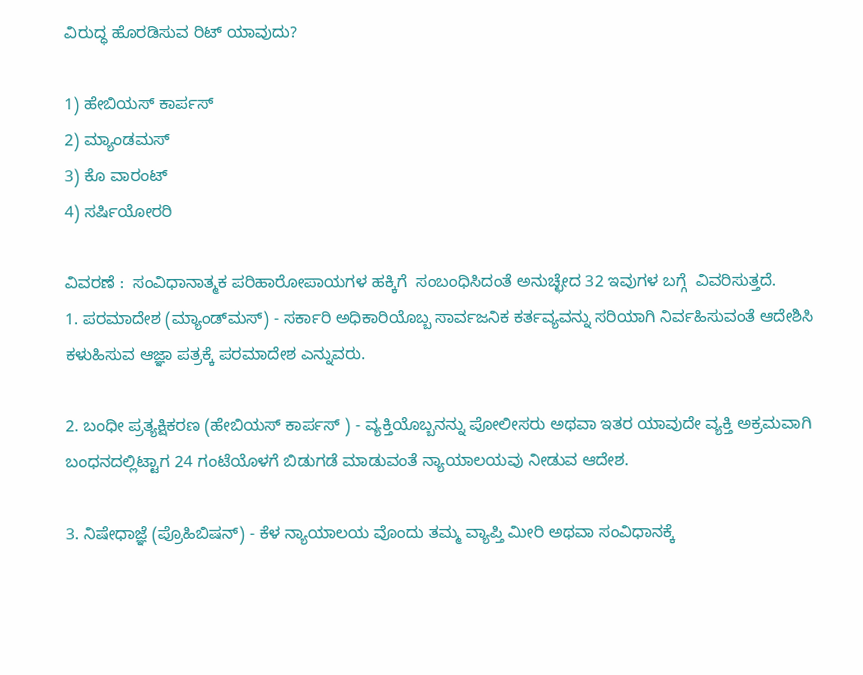ವಿರುದ್ಧ ಹೊರಡಿಸುವ ರಿಟ್ ಯಾವುದು?

1) ಹೇಬಿಯಸ್‌ ಕಾರ್ಪಸ್
2) ಮ್ಯಾಂಡಮಸ್
3) ಕೊ ವಾರಂಟ್
4) ಸರ್ಷಿಯೋರರಿ

ವಿವರಣೆ :  ಸಂವಿಧಾನಾತ್ಮಕ ಪರಿಹಾರೋಪಾಯಗಳ ಹಕ್ಕಿಗೆ  ಸಂಬಂಧಿಸಿದಂತೆ ಅನುಚ್ಛೇದ 32 ಇವುಗಳ ಬಗ್ಗೆ  ವಿವರಿಸುತ್ತದೆ.
1. ಪರಮಾದೇಶ (ಮ್ಯಾಂಡ್‌ಮಸ್) - ಸರ್ಕಾರಿ ಅಧಿಕಾರಿಯೊಬ್ಬ ಸಾರ್ವಜನಿಕ ಕರ್ತವ್ಯವನ್ನು ಸರಿಯಾಗಿ ನಿರ್ವಹಿಸುವಂತೆ ಆದೇಶಿಸಿ ಕಳುಹಿಸುವ ಆಜ್ಞಾ ಪತ್ರಕ್ಕೆ ಪರಮಾದೇಶ ಎನ್ನುವರು.

2. ಬಂಧೀ ಪ್ರತ್ಯಕ್ಷಿಕರಣ (ಹೇಬಿಯಸ್ ಕಾರ್ಪಸ್ ) - ವ್ಯಕ್ತಿಯೊಬ್ಬನನ್ನು ಪೋಲೀಸರು ಅಥವಾ ಇತರ ಯಾವುದೇ ವ್ಯಕ್ತಿ ಅಕ್ರಮವಾಗಿ ಬಂಧನದಲ್ಲಿಟ್ಟಾಗ 24 ಗಂಟೆಯೊಳಗೆ ಬಿಡುಗಡೆ ಮಾಡುವಂತೆ ನ್ಯಾಯಾಲಯವು ನೀಡುವ ಆದೇಶ.

3. ನಿಷೇಧಾಜ್ಞೆ (ಪ್ರೊಹಿಬಿಷನ್) - ಕೆಳ ನ್ಯಾಯಾಲಯ ವೊಂದು ತಮ್ಮ ವ್ಯಾಪ್ತಿ ಮೀರಿ ಅಥವಾ ಸಂವಿಧಾನಕ್ಕೆ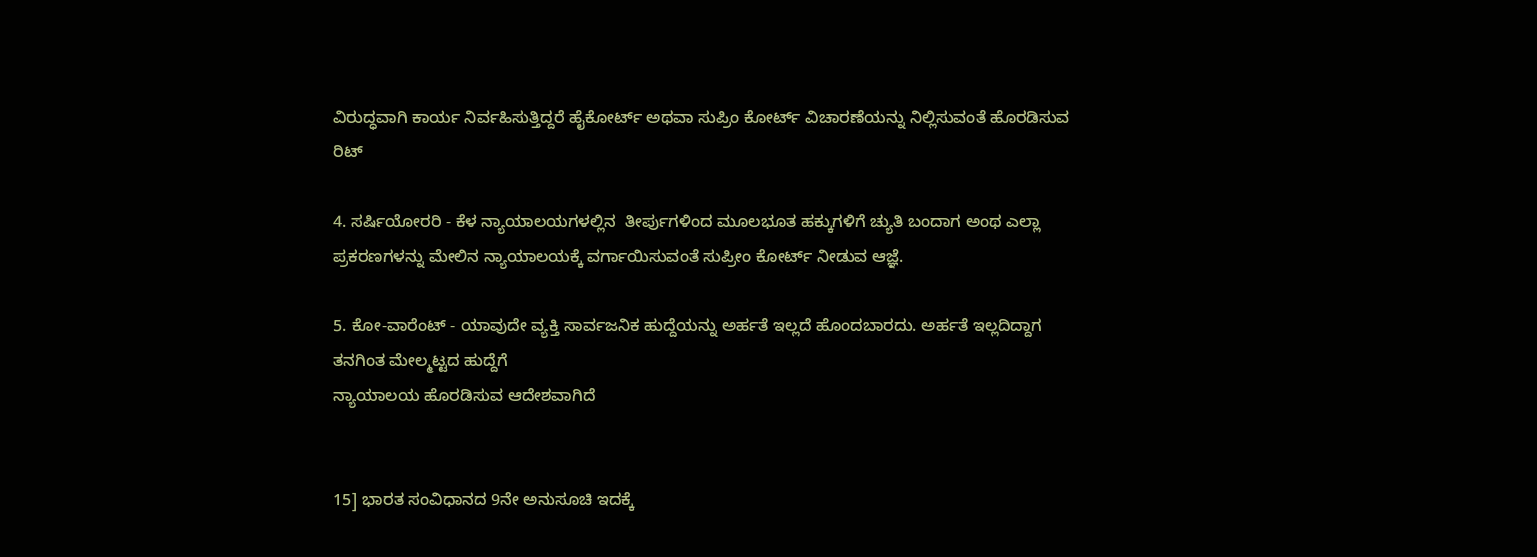ವಿರುದ್ಧವಾಗಿ ಕಾರ್ಯ ನಿರ್ವಹಿಸುತ್ತಿದ್ದರೆ ಹೈಕೋರ್ಟ್ ಅಥವಾ ಸುಪ್ರಿಂ ಕೋರ್ಟ್‌ ವಿಚಾರಣೆಯನ್ನು ನಿಲ್ಲಿಸುವಂತೆ ಹೊರಡಿಸುವ ರಿಟ್

4. ಸರ್ಷಿಯೋರರಿ - ಕೆಳ ನ್ಯಾಯಾಲಯಗಳಲ್ಲಿನ  ತೀರ್ಪುಗಳಿಂದ ಮೂಲಭೂತ ಹಕ್ಕುಗಳಿಗೆ ಚ್ಯುತಿ ಬಂದಾಗ ಅಂಥ ಎಲ್ಲಾ ಪ್ರಕರಣಗಳನ್ನು ಮೇಲಿನ ನ್ಯಾಯಾಲಯಕ್ಕೆ ವರ್ಗಾಯಿಸುವಂತೆ ಸುಪ್ರೀಂ ಕೋರ್ಟ್‌ ನೀಡುವ ಆಜ್ಞೆ.

5. ಕೋ-ವಾರೆಂಟ್ - ಯಾವುದೇ ವ್ಯಕ್ತಿ ಸಾರ್ವಜನಿಕ ಹುದ್ದೆಯನ್ನು ಅರ್ಹತೆ ಇಲ್ಲದೆ ಹೊಂದಬಾರದು. ಅರ್ಹತೆ ಇಲ್ಲದಿದ್ದಾಗ ತನಗಿಂತ ಮೇಲ್ಮಟ್ಟದ ಹುದ್ದೆಗೆ
ನ್ಯಾಯಾಲಯ ಹೊರಡಿಸುವ ಆದೇಶವಾಗಿದೆ


15] ಭಾರತ ಸಂವಿಧಾನದ 9ನೇ ಅನುಸೂಚಿ ಇದಕ್ಕೆ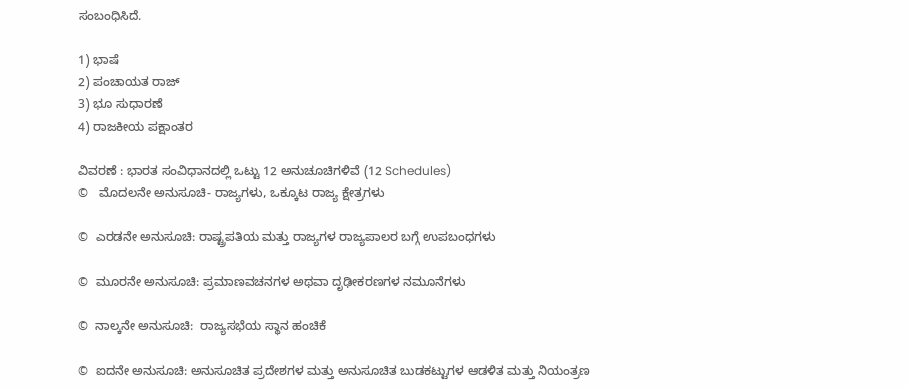ಸಂಬಂಧಿಸಿದೆ.

1) ಭಾಷೆ
2) ಪಂಚಾಯತ ರಾಜ್
3) ಭೂ ಸುಧಾರಣೆ
4) ರಾಜಕೀಯ ಪಕ್ಷಾಂತರ

ವಿವರಣೆ : ಭಾರತ ಸಂವಿಧಾನದಲ್ಲಿ ಒಟ್ಟು 12 ಅನುಚೂಚಿಗಳಿವೆ (12 Schedules)
©   ಮೊದಲನೇ ಅನುಸೂಚಿ- ರಾಜ್ಯಗಳು, ಒಕ್ಕೂಟ ರಾಜ್ಯ ಕ್ಷೇತ್ರಗಳು

©  ಎರಡನೇ ಅನುಸೂಚಿ: ರಾಷ್ಟ್ರಪತಿಯ ಮತ್ತು ರಾಜ್ಯಗಳ ರಾಜ್ಯಪಾಲರ ಬಗ್ಗೆ ಉಪಬಂಧಗಳು

©  ಮೂರನೇ ಅನುಸೂಚಿ: ಪ್ರಮಾಣವಚನಗಳ ಅಥವಾ ದೃಢೀಕರಣಗಳ ನಮೂನೆಗಳು

©  ನಾಲ್ಕನೇ ಅನುಸೂಚಿ:  ರಾಜ್ಯಸಭೆಯ ಸ್ಥಾನ ಹಂಚಿಕೆ

©  ಐದನೇ ಅನುಸೂಚಿ: ಅನುಸೂಚಿತ ಪ್ರದೇಶಗಳ ಮತ್ತು ಅನುಸೂಚಿತ ಬುಡಕಟ್ಟುಗಳ ಆಡಳಿತ ಮತ್ತು ನಿಯಂತ್ರಣ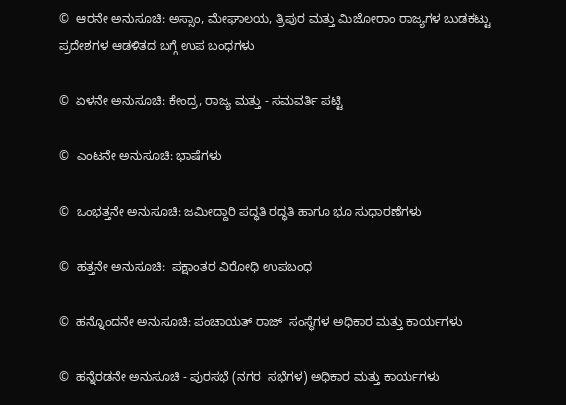©  ಆರನೇ ಅನುಸೂಚಿ: ಅಸ್ಸಾಂ, ಮೇಘಾಲಯ, ತ್ರಿಪುರ ಮತ್ತು ಮಿಜೋರಾಂ ರಾಜ್ಯಗಳ ಬುಡಕಟ್ಟು ಪ್ರದೇಶಗಳ ಆಡಳಿತದ ಬಗ್ಗೆ ಉಪ ಬಂಧಗಳು

©  ಏಳನೇ ಅನುಸೂಚಿ: ಕೇಂದ್ರ, ರಾಜ್ಯ ಮತ್ತು - ಸಮವರ್ತಿ ಪಟ್ಟಿ

©  ಎಂಟನೇ ಅನುಸೂಚಿ: ಭಾಷೆಗಳು

©  ಒಂಭತ್ತನೇ ಅನುಸೂಚಿ: ಜಮೀದ್ದಾರಿ ಪದ್ಧತಿ ರದ್ಧತಿ ಹಾಗೂ ಭೂ ಸುಧಾರಣೆಗಳು

©  ಹತ್ತನೇ ಅನುಸೂಚಿ:  ಪಕ್ಷಾಂತರ ವಿರೋಧಿ ಉಪಬಂಧ

©  ಹನ್ನೊಂದನೇ ಅನುಸೂಚಿ: ಪಂಚಾಯತ್‌ ರಾಜ್  ಸಂಸ್ಥೆಗಳ ಅಧಿಕಾರ ಮತ್ತು ಕಾರ್ಯಗಳು

©  ಹನ್ನೆರಡನೇ ಅನುಸೂಚಿ - ಪುರಸಭೆ (ನಗರ  ಸಭೆಗಳ) ಅಧಿಕಾರ ಮತ್ತು ಕಾರ್ಯಗಳು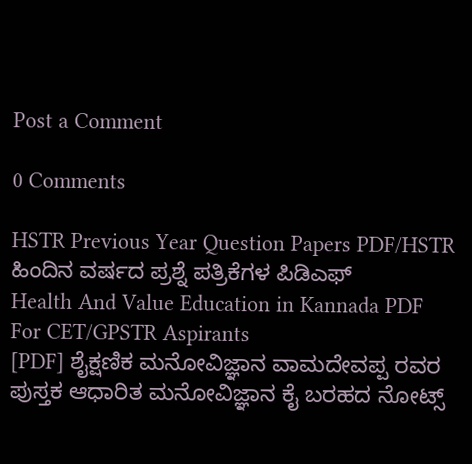Post a Comment

0 Comments

HSTR Previous Year Question Papers PDF/HSTR ಹಿಂದಿನ ವರ್ಷದ ಪ್ರಶ್ನೆ ಪತ್ರಿಕೆಗಳ ಪಿಡಿಎಫ್
Health And Value Education in Kannada PDF For CET/GPSTR Aspirants
[PDF] ಶೈಕ್ಷಣಿಕ ಮನೋವಿಜ್ಞಾನ ವಾಮದೇವಪ್ಪ ರವರ ಪುಸ್ತಕ ಆಧಾರಿತ ಮನೋವಿಜ್ಞಾನ ಕೈ ಬರಹದ ನೋಟ್ಸ್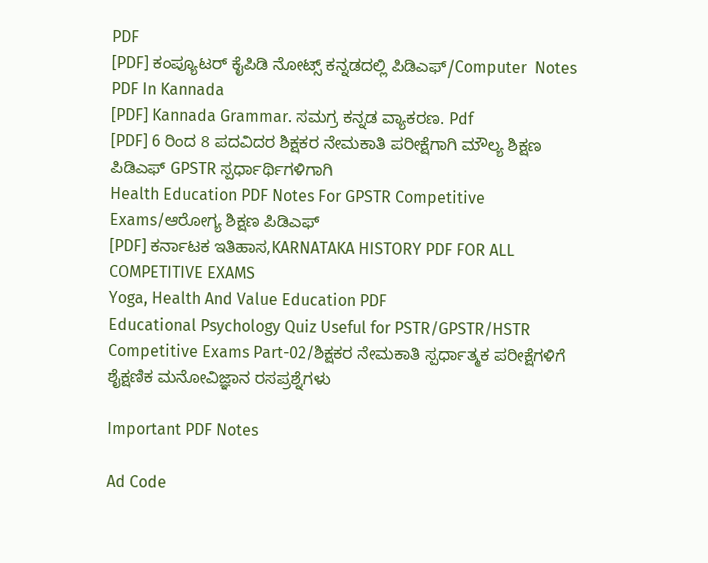PDF
[PDF] ಕಂಪ್ಯೂಟರ್ ಕೈಪಿಡಿ ನೋಟ್ಸ್ ಕನ್ನಡದಲ್ಲಿ ಪಿಡಿಎಫ್/Computer  Notes PDF In Kannada
[PDF] Kannada Grammar. ಸಮಗ್ರ ಕನ್ನಡ ವ್ಯಾಕರಣ. Pdf
[PDF] 6 ರಿಂದ 8 ಪದವಿದರ ಶಿಕ್ಷಕರ ನೇಮಕಾತಿ ಪರೀಕ್ಷೆಗಾಗಿ ಮೌಲ್ಯ ಶಿಕ್ಷಣ ಪಿಡಿಎಫ್ GPSTR ಸ್ಪರ್ಧಾರ್ಥಿಗಳಿಗಾಗಿ
Health Education PDF Notes For GPSTR Competitive Exams/ಆರೋಗ್ಯ ಶಿಕ್ಷಣ ಪಿಡಿಎಫ್
[PDF] ಕರ್ನಾಟಕ ಇತಿಹಾಸ,KARNATAKA HISTORY PDF FOR ALL COMPETITIVE EXAMS
Yoga, Health And Value Education PDF
Educational Psychology Quiz Useful for PSTR/GPSTR/HSTR Competitive Exams Part-02/ಶಿಕ್ಷಕರ ನೇಮಕಾತಿ ಸ್ಪರ್ಧಾತ್ಮಕ ಪರೀಕ್ಷೆಗಳಿಗೆ ಶೈಕ್ಷಣಿಕ ಮನೋವಿಜ್ಞಾನ ರಸಪ್ರಶ್ನೆಗಳು

Important PDF Notes

Ad Code